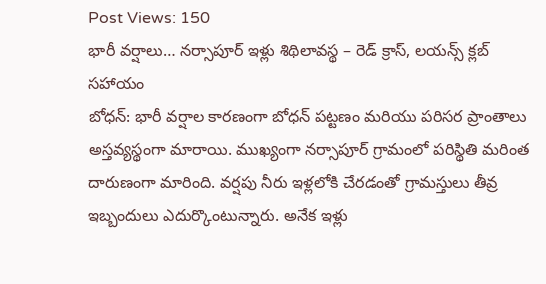Post Views: 150
భారీ వర్షాలు… నర్సాపూర్ ఇళ్లు శిథిలావస్థ – రెడ్ క్రాస్, లయన్స్ క్లబ్ సహాయం
బోధన్: భారీ వర్షాల కారణంగా బోధన్ పట్టణం మరియు పరిసర ప్రాంతాలు అస్తవ్యస్థంగా మారాయి. ముఖ్యంగా నర్సాపూర్ గ్రామంలో పరిస్థితి మరింత దారుణంగా మారింది. వర్షపు నీరు ఇళ్లలోకి చేరడంతో గ్రామస్తులు తీవ్ర ఇబ్బందులు ఎదుర్కొంటున్నారు. అనేక ఇళ్లు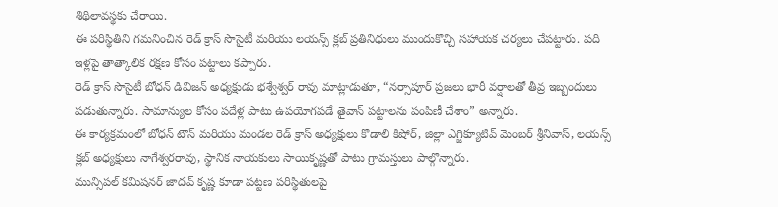శిథిలావస్థకు చేరాయి.
ఈ పరిస్థితిని గమనించిన రెడ్ క్రాస్ సొసైటీ మరియు లయన్స్ క్లబ్ ప్రతినిధులు ముందుకొచ్చి సహాయక చర్యలు చేపట్టారు. పది ఇళ్లపై తాత్కాలిక రక్షణ కోసం పట్టాలు కప్పారు.
రెడ్ క్రాస్ సొసైటీ బోధన్ డివిజన్ అధ్యక్షుడు భశ్వేశ్వర్ రావు మాట్లాడుతూ, “నర్సాపూర్ ప్రజలు భారీ వర్షాలతో తీవ్ర ఇబ్బందులు పడుతున్నారు. సామాన్యుల కోసం పదేళ్ల పాటు ఉపయోగపడే తైవాన్ పట్టాలను పంపిణీ చేశాం” అన్నారు.
ఈ కార్యక్రమంలో బోధన్ టౌన్ మరియు మండల రెడ్ క్రాస్ అధ్యక్షులు కొడాలి కిషోర్, జిల్లా ఎగ్జిక్యూటివ్ మెంబర్ శ్రీనివాస్, లయన్స్ క్లబ్ అధ్యక్షులు నాగేశ్వరరావు, స్థానిక నాయకులు సాయికృష్ణతో పాటు గ్రామస్తులు పాల్గొన్నారు.
మున్సిపల్ కమిషనర్ జాదవ్ కృష్ణ కూడా పట్టణ పరిస్థితులపై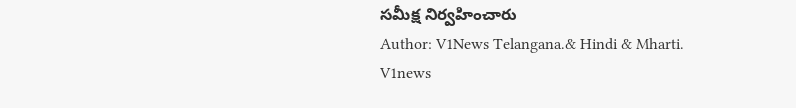సమీక్ష నిర్వహించారు
Author: V1News Telangana.& Hindi & Mharti.
V1news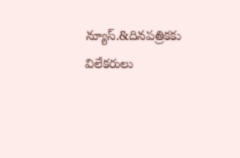న్యూస్.&దినపత్రికకు విలేకరులు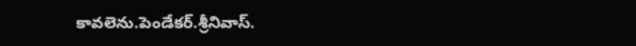కావలెను.పెండేకర్.శ్రీనివాస్.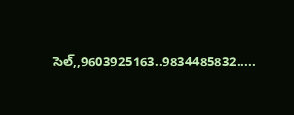సెల్,,9603925163..9834485832.....